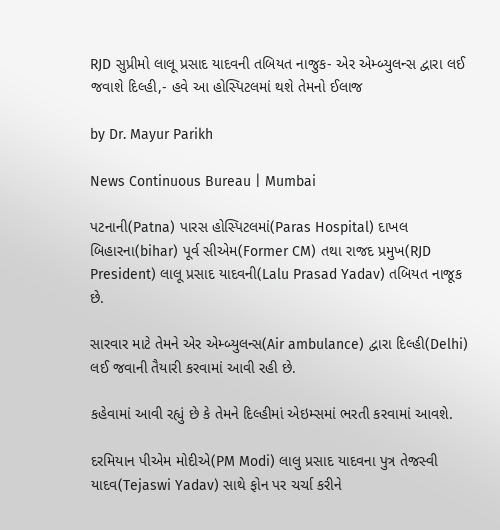RJD સુપ્રીમો લાલૂ પ્રસાદ યાદવની તબિયત નાજુક- એર એમ્બ્યુલન્સ દ્વારા લઈ જવાશે દિલ્હી,- હવે આ હોસ્પિટલમાં થશે તેમનો ઈલાજ

by Dr. Mayur Parikh

News Continuous Bureau | Mumbai

પટનાની(Patna) પારસ હોસ્પિટલમાં(Paras Hospital) દાખલ બિહારના(bihar) પૂર્વ સીએમ(Former CM) તથા રાજદ પ્રમુખ(RJD President) લાલૂ પ્રસાદ યાદવની(Lalu Prasad Yadav) તબિયત નાજૂક છે.

સારવાર માટે તેમને એર એમ્બ્યુલન્સ(Air ambulance) દ્વારા દિલ્હી(Delhi) લઈ જવાની તૈયારી કરવામાં આવી રહી છે.

કહેવામાં આવી રહ્યું છે કે તેમને દિલ્હીમાં એઇમ્સમાં ભરતી કરવામાં આવશે.

દરમિયાન પીએમ મોદીએ(PM Modi) લાલુ પ્રસાદ યાદવના પુત્ર તેજસ્વી યાદવ(Tejaswi Yadav) સાથે ફોન પર ચર્ચા કરીને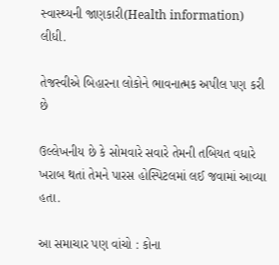સ્વાસ્થ્યની જાણકારી(Health information) લીધી.

તેજસ્વીએ બિહારના લોકોને ભાવનાત્મક અપીલ પણ કરી છે

ઉલ્લેખનીય છે કે સોમવારે સવારે તેમની તબિયત વધારે ખરાબ થતાં તેમને પારસ હોસ્પિટલમાં લઈ જવામાં આવ્યા હતા.

આ સમાચાર પણ વાંચો : કોના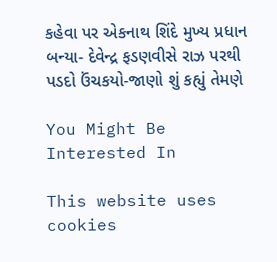કહેવા પર એકનાથ શિંદે મુખ્ય પ્રધાન બન્યા- દેવેન્દ્ર ફડણવીસે રાઝ પરથી પડદો ઉંચકયો-જાણો શું કહ્યું તેમણે

You Might Be Interested In

This website uses cookies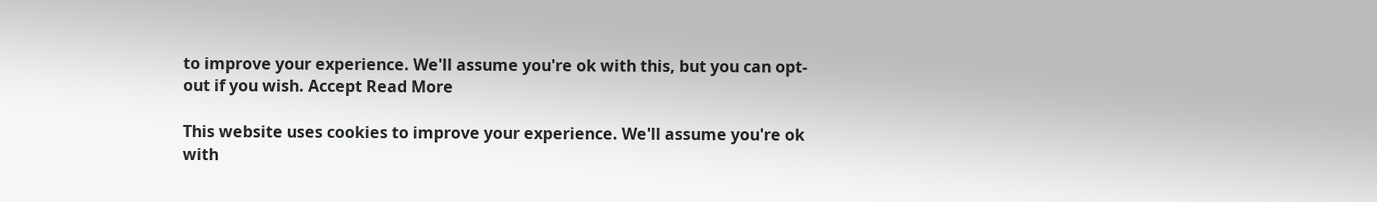to improve your experience. We'll assume you're ok with this, but you can opt-out if you wish. Accept Read More

This website uses cookies to improve your experience. We'll assume you're ok with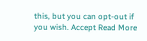this, but you can opt-out if you wish. Accept Read More